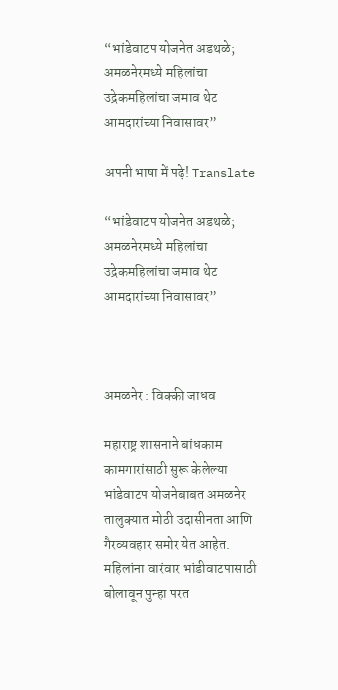“भांडेवाटप योजनेत अडथळे; अमळनेरमध्ये महिलांचा उद्रेकमहिलांचा जमाव थेट आमदारांच्या निवासावर”

अपनी भाषा में पढ़े! Translate

“भांडेवाटप योजनेत अडथळे; अमळनेरमध्ये महिलांचा उद्रेकमहिलांचा जमाव थेट आमदारांच्या निवासावर”



अमळनेर : विक्की जाधव

महाराष्ट्र शासनाने बांधकाम कामगारांसाठी सुरू केलेल्या भांडेवाटप योजनेबाबत अमळनेर तालुक्यात मोठी उदासीनता आणि गैरव्यवहार समोर येत आहेत. महिलांना वारंवार भांडीवाटपासाठी बोलावून पुन्हा परत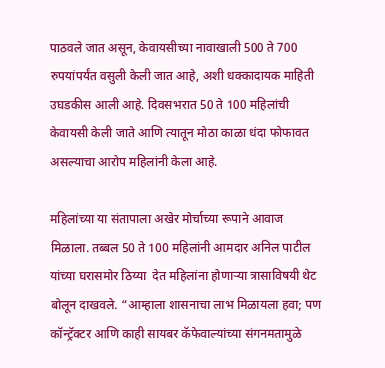पाठवले जात असून, केवायसीच्या नावाखाली 500 ते 700 रुपयांपर्यंत वसुली केली जात आहे, अशी धक्कादायक माहिती उघडकीस आली आहे. दिवसभरात 50 ते 100 महिलांची केवायसी केली जाते आणि त्यातून मोठा काळा धंदा फोफावत असल्याचा आरोप महिलांनी केला आहे.

महिलांच्या या संतापाला अखेर मोर्चाच्या रूपाने आवाज मिळाला. तब्बल 50 ते 100 महिलांनी आमदार अनिल पाटील यांच्या घरासमोर ठिय्या  देत महिलांना होणाऱ्या त्रासाविषयी थेट बोलून दाखवले. “आम्हाला शासनाचा लाभ मिळायला हवा; पण कॉन्ट्रॅक्टर आणि काही सायबर कॅफेवाल्यांच्या संगनमतामुळे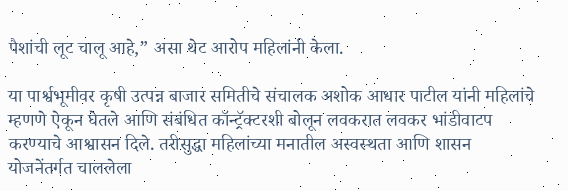पैशांची लूट चालू आहे,” असा थेट आरोप महिलांनी केला.

या पार्श्वभूमीवर कृषी उत्पन्न बाजार समितीचे संचालक अशोक आधार पाटील यांनी महिलांचे म्हणणे ऐकून घेतले आणि संबंधित कॉन्ट्रॅक्टरशी बोलून लवकरात लवकर भांडीवाटप करण्याचे आश्वासन दिले. तरीसुद्धा महिलांच्या मनातील अस्वस्थता आणि शासन योजनेंतर्गत चाललेला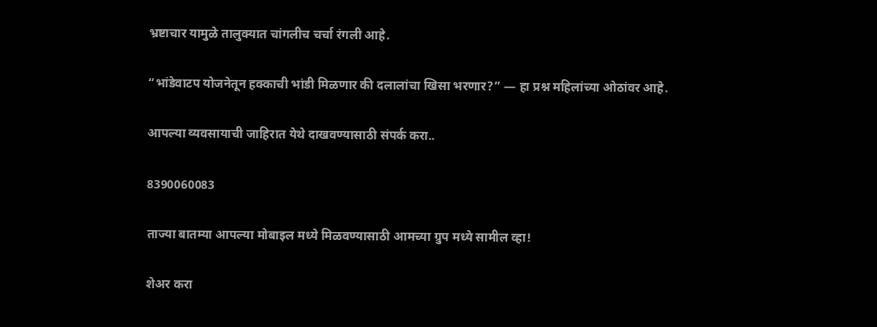भ्रष्टाचार यामुळे तालुक्यात चांगलीच चर्चा रंगली आहे.

“भांडेवाटप योजनेतून हक्काची भांडी मिळणार की दलालांचा खिसा भरणार?” — हा प्रश्न महिलांच्या ओठांवर आहे.

आपल्या व्यवसायाची जाहिरात येथे दाखवण्यासाठी संपर्क करा..

8390060083

ताज्या बातम्या आपल्या मोबाइल मध्ये मिळवण्यासाठी आमच्या ग्रुप मध्ये सामील व्हा!

शेअर करा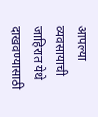आपल्या व्यवसायाची जाहिरात येथे दाखवण्यासाठी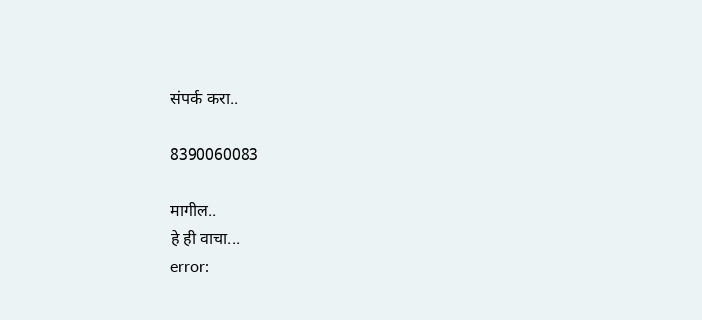संपर्क करा..

8390060083

मागील..
हे ही वाचा...
error: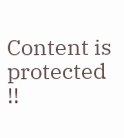Content is protected !!